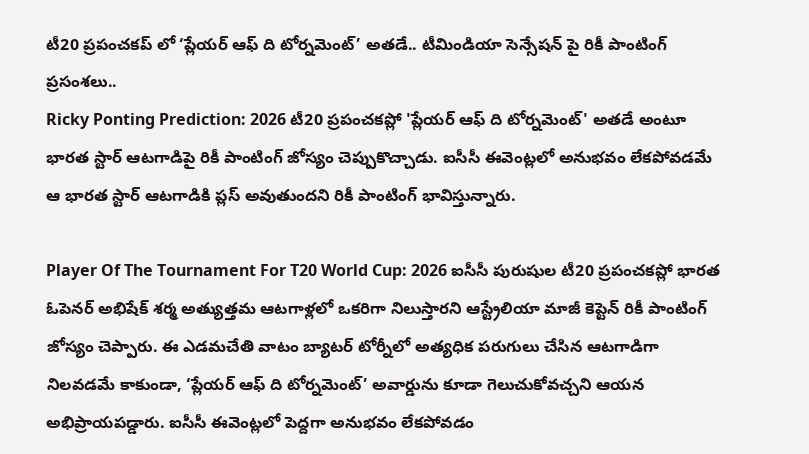టీ20 ప్రపంచకప్ లో ‘ప్లేయర్ ఆఫ్ ది టోర్నమెంట్’ అతడే.. టీమిండియా సెన్సేషన్ పై రికీ పాంటింగ్ ప్రసంశలు..
Ricky Ponting Prediction: 2026 టీ20 ప్రపంచకప్లో 'ప్లేయర్ ఆఫ్ ది టోర్నమెంట్' అతడే అంటూ భారత స్టార్ ఆటగాడిపై రికీ పాంటింగ్ జోస్యం చెప్పుకొచ్చాడు. ఐసీసీ ఈవెంట్లలో అనుభవం లేకపోవడమే ఆ భారత స్టార్ ఆటగాడికి ప్లస్ అవుతుందని రికీ పాంటింగ్ భావిస్తున్నారు.

Player Of The Tournament For T20 World Cup: 2026 ఐసీసీ పురుషుల టీ20 ప్రపంచకప్లో భారత ఓపెనర్ అభిషేక్ శర్మ అత్యుత్తమ ఆటగాళ్లలో ఒకరిగా నిలుస్తారని ఆస్ట్రేలియా మాజీ కెప్టెన్ రికీ పాంటింగ్ జోస్యం చెప్పారు. ఈ ఎడమచేతి వాటం బ్యాటర్ టోర్నీలో అత్యధిక పరుగులు చేసిన ఆటగాడిగా నిలవడమే కాకుండా, ‘ప్లేయర్ ఆఫ్ ది టోర్నమెంట్’ అవార్డును కూడా గెలుచుకోవచ్చని ఆయన అభిప్రాయపడ్డారు. ఐసీసీ ఈవెంట్లలో పెద్దగా అనుభవం లేకపోవడం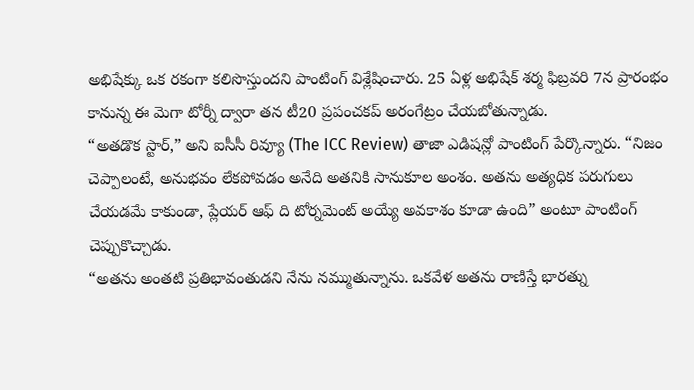అభిషేక్కు ఒక రకంగా కలిసొస్తుందని పాంటింగ్ విశ్లేషించారు. 25 ఏళ్ల అభిషేక్ శర్మ ఫిబ్రవరి 7న ప్రారంభం కానున్న ఈ మెగా టోర్నీ ద్వారా తన టీ20 ప్రపంచకప్ అరంగేట్రం చేయబోతున్నాడు.
“అతడొక స్టార్,” అని ఐసీసీ రివ్యూ (The ICC Review) తాజా ఎడిషన్లో పాంటింగ్ పేర్కొన్నారు. “నిజం చెప్పాలంటే, అనుభవం లేకపోవడం అనేది అతనికి సానుకూల అంశం. అతను అత్యధిక పరుగులు చేయడమే కాకుండా, ప్లేయర్ ఆఫ్ ది టోర్నమెంట్ అయ్యే అవకాశం కూడా ఉంది” అంటూ పాంటింగ్ చెప్పుకొచ్చాడు.
“అతను అంతటి ప్రతిభావంతుడని నేను నమ్ముతున్నాను. ఒకవేళ అతను రాణిస్తే భారత్ను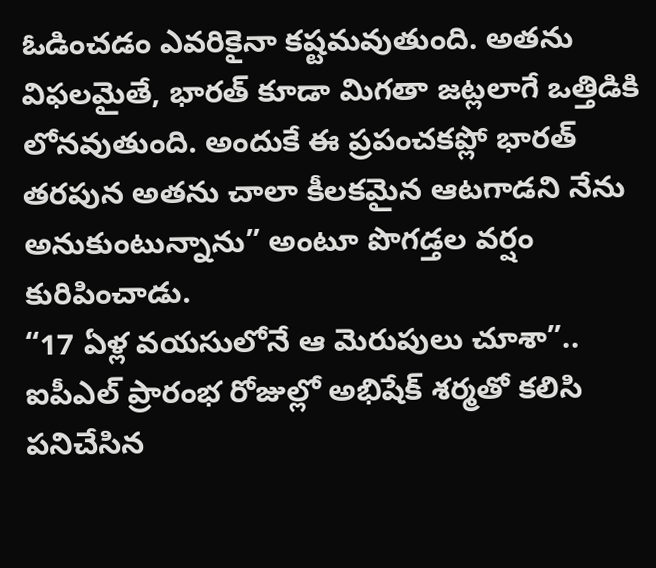ఓడించడం ఎవరికైనా కష్టమవుతుంది. అతను విఫలమైతే, భారత్ కూడా మిగతా జట్లలాగే ఒత్తిడికి లోనవుతుంది. అందుకే ఈ ప్రపంచకప్లో భారత్ తరపున అతను చాలా కీలకమైన ఆటగాడని నేను అనుకుంటున్నాను” అంటూ పొగడ్తల వర్షం కురిపించాడు.
“17 ఏళ్ల వయసులోనే ఆ మెరుపులు చూశా”..
ఐపీఎల్ ప్రారంభ రోజుల్లో అభిషేక్ శర్మతో కలిసి పనిచేసిన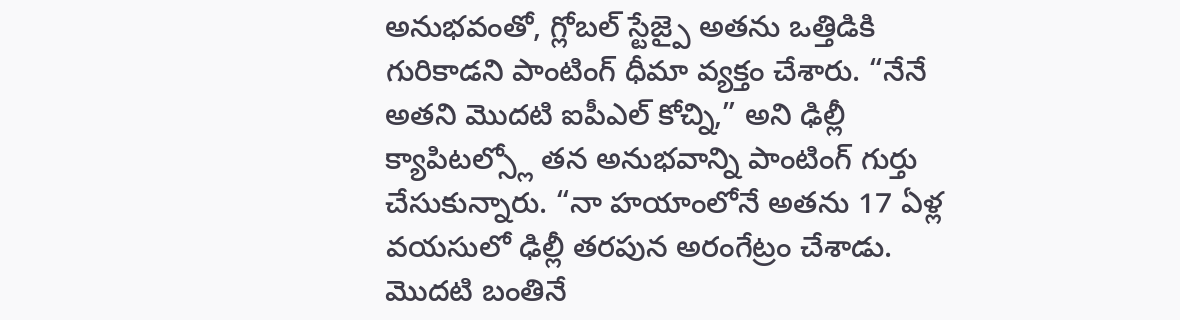అనుభవంతో, గ్లోబల్ స్టేజ్పై అతను ఒత్తిడికి గురికాడని పాంటింగ్ ధీమా వ్యక్తం చేశారు. “నేనే అతని మొదటి ఐపీఎల్ కోచ్ని,” అని ఢిల్లీ క్యాపిటల్స్లో తన అనుభవాన్ని పాంటింగ్ గుర్తు చేసుకున్నారు. “నా హయాంలోనే అతను 17 ఏళ్ల వయసులో ఢిల్లీ తరపున అరంగేట్రం చేశాడు. మొదటి బంతినే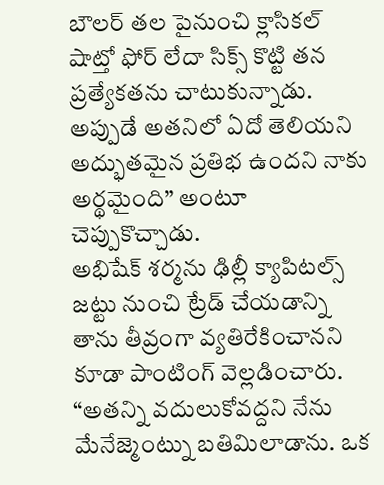బౌలర్ తల పైనుంచి క్లాసికల్ షాట్తో ఫోర్ లేదా సిక్స్ కొట్టి తన ప్రత్యేకతను చాటుకున్నాడు. అప్పుడే అతనిలో ఏదో తెలియని అద్భుతమైన ప్రతిభ ఉందని నాకు అర్థమైంది” అంటూ చెప్పుకొచ్చాడు.
అభిషేక్ శర్మను ఢిల్లీ క్యాపిటల్స్ జట్టు నుంచి ట్రేడ్ చేయడాన్ని తాను తీవ్రంగా వ్యతిరేకించానని కూడా పాంటింగ్ వెల్లడించారు. “అతన్ని వదులుకోవద్దని నేను మేనేజ్మెంట్ను బతిమిలాడాను. ఒక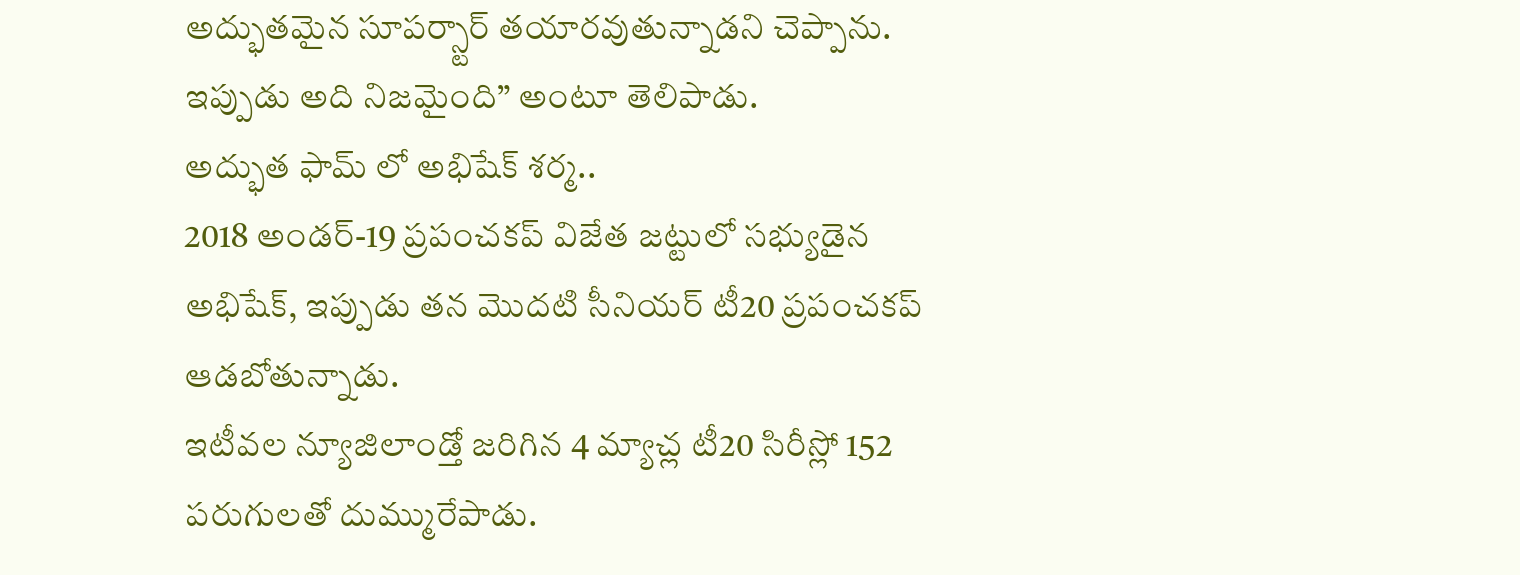అద్భుతమైన సూపర్స్టార్ తయారవుతున్నాడని చెప్పాను. ఇప్పుడు అది నిజమైంది” అంటూ తెలిపాడు.
అద్భుత ఫామ్ లో అభిషేక్ శర్మ..
2018 అండర్-19 ప్రపంచకప్ విజేత జట్టులో సభ్యుడైన అభిషేక్, ఇప్పుడు తన మొదటి సీనియర్ టీ20 ప్రపంచకప్ ఆడబోతున్నాడు.
ఇటీవల న్యూజిలాండ్తో జరిగిన 4 మ్యాచ్ల టీ20 సిరీస్లో 152 పరుగులతో దుమ్మురేపాడు.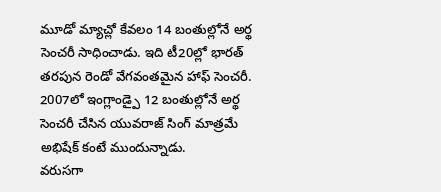మూడో మ్యాచ్లో కేవలం 14 బంతుల్లోనే అర్థ సెంచరీ సాధించాడు. ఇది టీ20ల్లో భారత్ తరపున రెండో వేగవంతమైన హాఫ్ సెంచరీ.
2007లో ఇంగ్లాండ్పై 12 బంతుల్లోనే అర్థ సెంచరీ చేసిన యువరాజ్ సింగ్ మాత్రమే అభిషేక్ కంటే ముందున్నాడు.
వరుసగా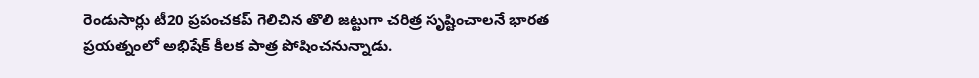రెండుసార్లు టీ20 ప్రపంచకప్ గెలిచిన తొలి జట్టుగా చరిత్ర సృష్టించాలనే భారత ప్రయత్నంలో అభిషేక్ కీలక పాత్ర పోషించనున్నాడు.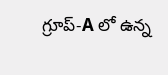గ్రూప్-A లో ఉన్న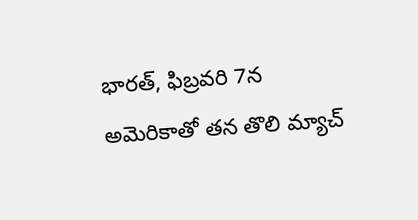భారత్, ఫిబ్రవరి 7న అమెరికాతో తన తొలి మ్యాచ్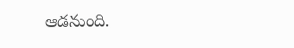ఆడనుంది.